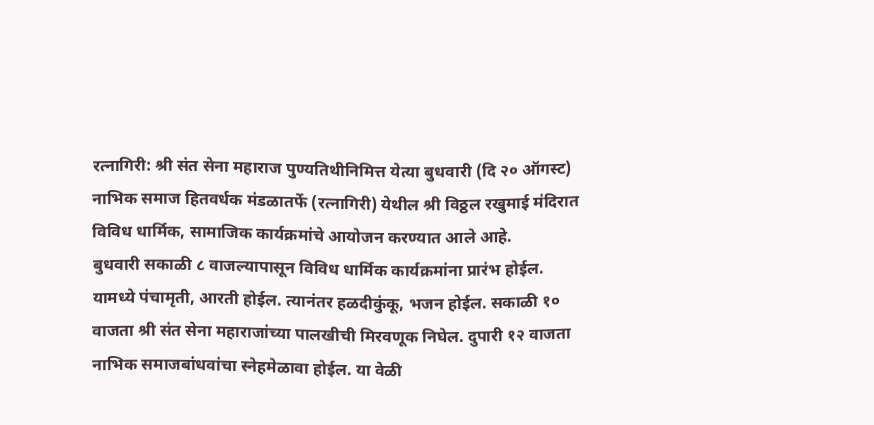रत्नागिरी: श्री संत सेना महाराज पुण्यतिथीनिमित्त येत्या बुधवारी (दि २० ऑगस्ट) नाभिक समाज हितवर्धक मंडळातर्फे (रत्नागिरी) येथील श्री विठ्ठल रखुमाई मंदिरात विविध धार्मिक, सामाजिक कार्यक्रमांचे आयोजन करण्यात आले आहे.
बुधवारी सकाळी ८ वाजल्यापासून विविध धार्मिक कार्यक्रमांना प्रारंभ होईल. यामध्ये पंचामृती, आरती होईल. त्यानंतर हळदीकुंकू, भजन होईल. सकाळी १० वाजता श्री संत सेना महाराजांच्या पालखीची मिरवणूक निघेल. दुपारी १२ वाजता नाभिक समाजबांधवांचा स्नेहमेळावा होईल. या वेळी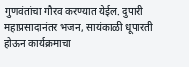गुणवंतांचा गौरव करण्यात येईल. दुपारी महाप्रसादानंतर भजन, सायंकाळी धूपारती होऊन कार्यक्रमाचा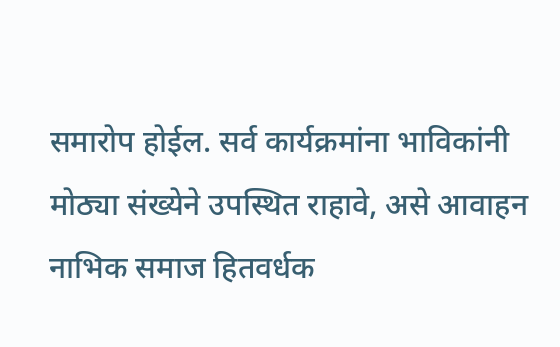समारोप होईल. सर्व कार्यक्रमांना भाविकांनी मोठ्या संख्येने उपस्थित राहावे, असे आवाहन नाभिक समाज हितवर्धक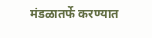मंडळातर्फे करण्यात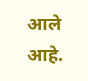आले आहे.